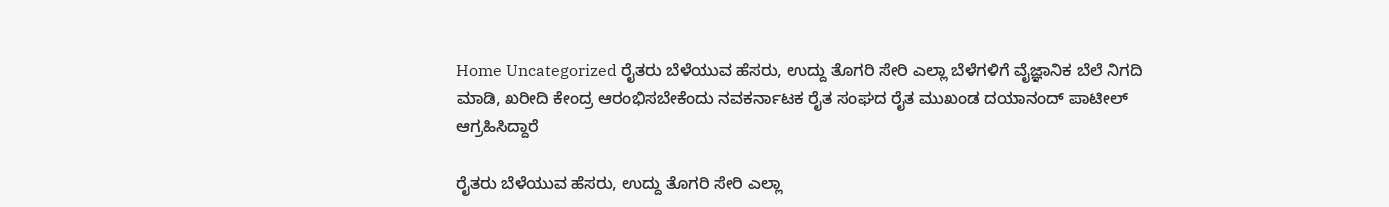Home Uncategorized ರೈತರು ಬೆಳೆಯುವ ಹೆಸರು, ಉದ್ದು ತೊಗರಿ ಸೇರಿ ಎಲ್ಲಾ ಬೆಳೆಗಳಿಗೆ ವೈಜ್ಞಾನಿಕ ಬೆಲೆ ನಿಗದಿ ಮಾಡಿ, ಖರೀದಿ ಕೇಂದ್ರ ಆರಂಭಿಸಬೇಕೆಂದು ನವಕರ್ನಾಟಕ ರೈತ ಸಂಘದ ರೈತ ಮುಖಂಡ ದಯಾನಂದ್ ಪಾಟೀಲ್ ಆಗ್ರಹಿಸಿದ್ದಾರೆ

ರೈತರು ಬೆಳೆಯುವ ಹೆಸರು, ಉದ್ದು ತೊಗರಿ ಸೇರಿ ಎಲ್ಲಾ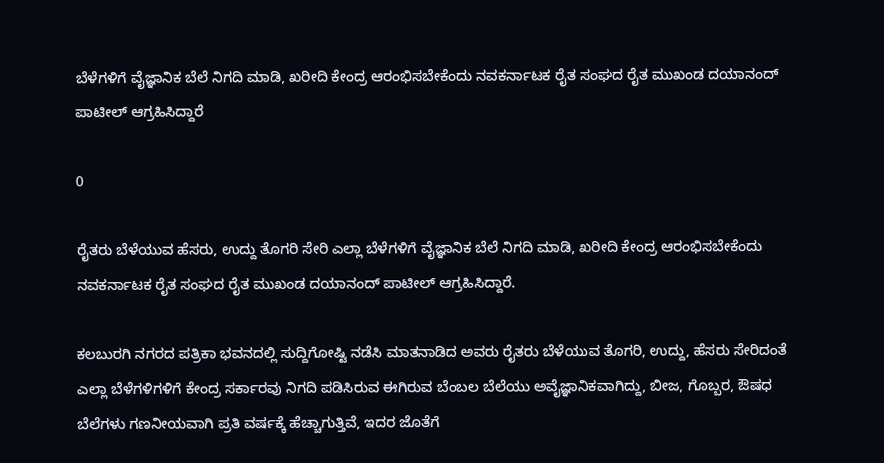ಬೆಳೆಗಳಿಗೆ ವೈಜ್ಞಾನಿಕ ಬೆಲೆ ನಿಗದಿ ಮಾಡಿ, ಖರೀದಿ ಕೇಂದ್ರ ಆರಂಭಿಸಬೇಕೆಂದು ನವಕರ್ನಾಟಕ ರೈತ ಸಂಘದ ರೈತ ಮುಖಂಡ ದಯಾನಂದ್ ಪಾಟೀಲ್ ಆಗ್ರಹಿಸಿದ್ದಾರೆ

0

ರೈತರು ಬೆಳೆಯುವ ಹೆಸರು, ಉದ್ದು ತೊಗರಿ ಸೇರಿ ಎಲ್ಲಾ ಬೆಳೆಗಳಿಗೆ ವೈಜ್ಞಾನಿಕ ಬೆಲೆ ನಿಗದಿ ಮಾಡಿ, ಖರೀದಿ ಕೇಂದ್ರ ಆರಂಭಿಸಬೇಕೆಂದು ನವಕರ್ನಾಟಕ ರೈತ ಸಂಘದ ರೈತ ಮುಖಂಡ ದಯಾನಂದ್ ಪಾಟೀಲ್ ಆಗ್ರಹಿಸಿದ್ದಾರೆ.

ಕಲಬುರಗಿ ನಗರದ ಪತ್ರಿಕಾ ಭವನದಲ್ಲಿ ಸುದ್ದಿಗೋಷ್ಟಿ ನಡೆಸಿ ಮಾತನಾಡಿದ ಅವರು ರೈತರು ಬೆಳೆಯುವ ತೊಗರಿ, ಉದ್ದು, ಹೆಸರು ಸೇರಿದಂತೆ ಎಲ್ಲಾ ಬೆಳೆಗಳಿಗಳಿಗೆ ಕೇಂದ್ರ ಸರ್ಕಾರವು ನಿಗದಿ ಪಡಿಸಿರುವ ಈಗಿರುವ ಬೆಂಬಲ ಬೆಲೆಯು ಅವೈಜ್ಞಾನಿಕವಾಗಿದ್ದು, ಬೀಜ, ಗೊಬ್ಬರ, ಔಷಧ ಬೆಲೆಗಳು ಗಣನೀಯವಾಗಿ ಪ್ರತಿ ವರ್ಷಕ್ಕೆ ಹೆಚ್ಚಾಗುತ್ತಿವೆ, ಇದರ ಜೊತೆಗೆ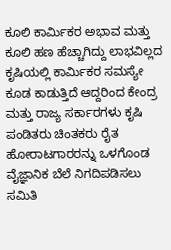ಕೂಲಿ ಕಾರ್ಮಿಕರ ಅಭಾವ ಮತ್ತು ಕೂಲಿ ಹಣ ಹೆಚ್ಚಾಗಿದ್ದು ಲಾಭವಿಲ್ಲದ ಕೃಷಿಯಲ್ಲಿ ಕಾರ್ಮಿಕರ ಸಮಸ್ಯೇ ಕೂಡ ಕಾಡುತ್ತಿದೆ ಆದ್ದರಿಂದ ಕೇಂದ್ರ ಮತ್ತು ರಾಜ್ಯ ಸರ್ಕಾರಗಳು ಕೃಷಿ ಪಂಡಿತರು ಚಿಂತಕರು ರೈತ ಹೋರಾಟಗಾರರನ್ನು ಒಳಗೊಂಡ ವೈಜ್ಞಾನಿಕ ಬೆಲೆ ನಿಗದಿಪಡಿಸಲು ಸಮಿತಿ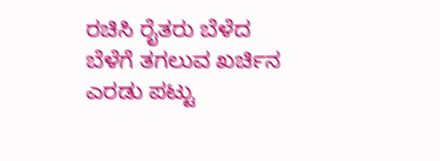ರಚಿಸಿ ರೈತರು ಬೆಳೆದ ಬೆಳೆಗೆ ತಗಲುವ ಖರ್ಚಿನ ಎರಡು ಪಟ್ಟು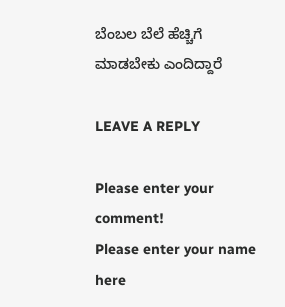ಬೆಂಬಲ ಬೆಲೆ ಹೆಚ್ಚಿಗೆ ಮಾಡಬೇಕು ಎಂದಿದ್ದಾರೆ

LEAVE A REPLY

Please enter your comment!
Please enter your name here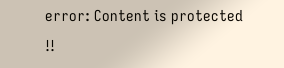error: Content is protected !!